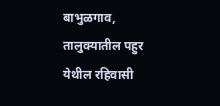बाभुळगाव,
तालुक्यातील पहुर येथील रहिवासी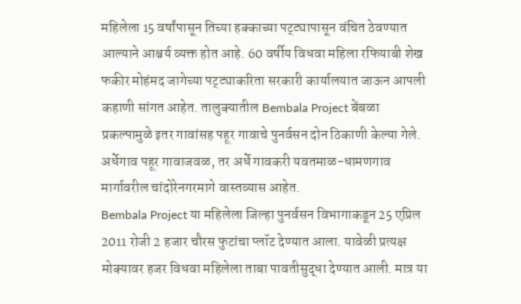महिलेला 15 वर्षांपासून तिच्या हक्काच्या पट्ट्यापासून वंचित ठेवण्यात आल्याने आश्चर्य व्यक्त होत आहे. 60 वर्षीय विधवा महिला रफियाबी शेख फकीर मोहंमद जागेच्या पट्ट्याकरिता सरकारी कार्यालयात जाऊन आपली कहाणी सांगत आहेत. तालुक्यातील Bembala Project बेंबळा प्रकल्पामुळे इतर गावांसह पहूर गावाचे पुनर्वसन दोन ठिकाणी केल्या गेले. अर्धेगाव पहूर गावाजवळ, तर अर्धे गावकरी यवतमाळ-धामणगाव मार्गावरील चांदोरेनगरमागे वास्तव्यास आहेत.
Bembala Project या महिलेला जिल्हा पुनर्वसन विभागाकडून 25 एप्रिल 2011 रोजी 2 हजार चौरस फुटांचा प्लॉट देण्यात आला. यावेळी प्रत्यक्ष मोक्यावर हजर विधवा महिलेला ताबा पावतीसुद्धा देण्यात आली. मात्र या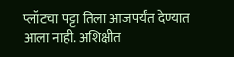प्लॉटचा पट्टा तिला आजपर्यंत देण्यात आला नाही. अशिक्षीत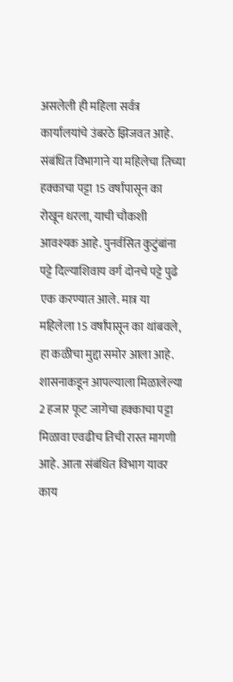असलेली ही महिला सर्वत्र कार्यालयांचे उंबरठे झिजवत आहे. संबंधित विभागाने या महिलेचा तिच्या हक्काचा पट्टा 15 वर्षांपासून का रोखून धरला, याची चौकशी आवश्यक आहे. पुनर्वसित कुटुंबांना पट्टे दिल्याशिवाय वर्ग दोनचे पट्टे पुढे एक करण्यात आले. मात्र या महिलेला 15 वर्षांपासून का थांबवले, हा कळीचा मुद्दा समोर आला आहे. शासनाकडून आपल्याला मिळालेल्या 2 हजार फूट जागेचा हक्काचा पट्टा मिळावा एवढीच तिची रास्त मागणी आहे. आता संबंधित विभाग यावर काय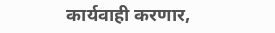कार्यवाही करणार,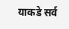याकडे सर्व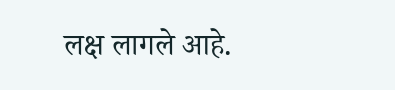लक्ष लागले आहे.